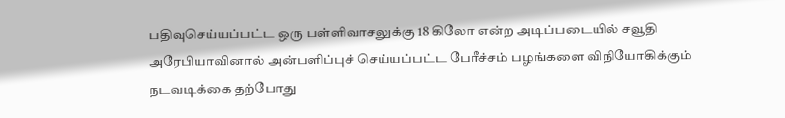பதிவுசெய்யப்பட்ட ஒரு பள்ளிவாசலுக்கு 18 கிலோ என்ற அடிப்படையில் சவூதி அரேபியாவினால் அன்பளிப்புச் செய்யப்பட்ட பேரீச்சம் பழங்களை விநியோகிக்கும் நடவடிக்கை தற்போது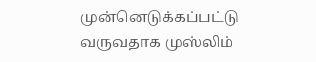முன்னெடுக்கப்பட்டு வருவதாக முஸ்லிம்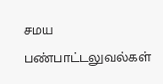சமய பண்பாட்டலுவல்கள்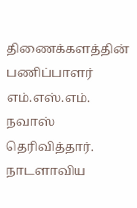திணைக்களத்தின் பணிப்பாளர் எம்.எஸ்.எம். நவாஸ் தெரிவித்தார். நாடளாவிய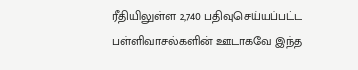ரீதியிலுள்ள 2,740 பதிவுசெய்யப்பட்ட பள்ளிவாசல்களின் ஊடாகவே இந்த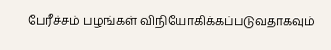பேரீச்சம் பழங்கள் விநியோகிக்கப்படுவதாகவும்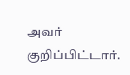அவர் குறிப்பிட்டார்.